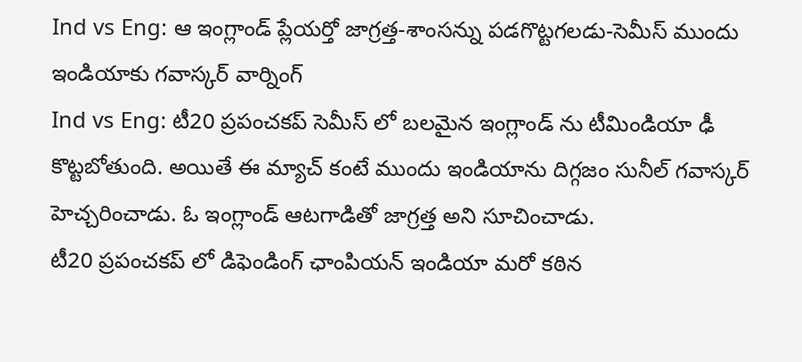Ind vs Eng: ఆ ఇంగ్లాండ్ ప్లేయర్తో జాగ్రత్త-శాంసన్ను పడగొట్టగలడు-సెమీస్ ముందు ఇండియాకు గవాస్కర్ వార్నింగ్
Ind vs Eng: టీ20 ప్రపంచకప్ సెమీస్ లో బలమైన ఇంగ్లాండ్ ను టీమిండియా ఢీ కొట్టబోతుంది. అయితే ఈ మ్యాచ్ కంటే ముందు ఇండియాను దిగ్గజం సునీల్ గవాస్కర్ హెచ్చరించాడు. ఓ ఇంగ్లాండ్ ఆటగాడితో జాగ్రత్త అని సూచించాడు.
టీ20 ప్రపంచకప్ లో డిఫెండింగ్ ఛాంపియన్ ఇండియా మరో కఠిన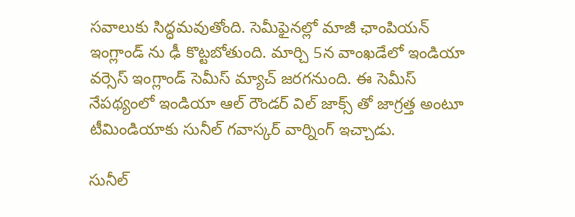సవాలుకు సిద్ధమవుతోంది. సెమీఫైనల్లో మాజీ ఛాంపియన్ ఇంగ్లాండ్ ను ఢీ కొట్టబోతుంది. మార్చి 5న వాంఖడేలో ఇండియా వర్సెస్ ఇంగ్లాండ్ సెమీస్ మ్యాచ్ జరగనుంది. ఈ సెమీస్ నేపథ్యంలో ఇండియా ఆల్ రౌండర్ విల్ జాక్స్ తో జాగ్రత్త అంటూ టీమిండియాకు సునీల్ గవాస్కర్ వార్నింగ్ ఇచ్చాడు.

సునీల్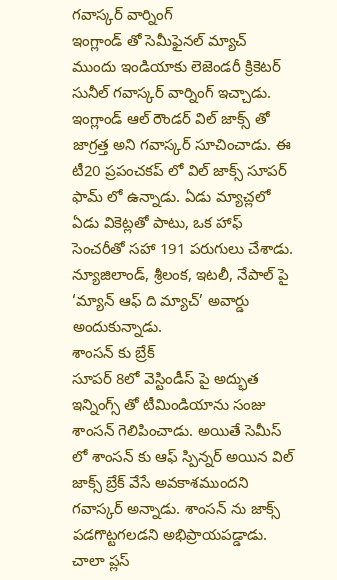గవాస్కర్ వార్నింగ్
ఇంగ్లాండ్ తో సెమీఫైనల్ మ్యాచ్ ముందు ఇండియాకు లెజెండరీ క్రికెటర్ సునీల్ గవాస్కర్ వార్నింగ్ ఇచ్చాడు. ఇంగ్లాండ్ ఆల్ రౌండర్ విల్ జాక్స్ తో జాగ్రత్త అని గవాస్కర్ సూచించాడు. ఈ టీ20 ప్రపంచకప్ లో విల్ జాక్స్ సూపర్ ఫామ్ లో ఉన్నాడు. ఏడు మ్యాచ్లలో ఏడు వికెట్లతో పాటు, ఒక హాఫ్ సెంచరీతో సహా 191 పరుగులు చేశాడు. న్యూజిలాండ్, శ్రీలంక, ఇటలీ, నేపాల్ పై ‘మ్యాన్ ఆఫ్ ది మ్యాచ్’ అవార్డు అందుకున్నాడు.
శాంసన్ కు బ్రేక్
సూపర్ 8లో వెస్టిండీస్ పై అద్భుత ఇన్నింగ్స్ తో టీమిండియాను సంజు శాంసన్ గెలిపించాడు. అయితే సెమీస్ లో శాంసన్ కు ఆఫ్ స్పిన్నర్ అయిన విల్ జాక్స్ బ్రేక్ వేసే అవకాశముందని గవాస్కర్ అన్నాడు. శాంసన్ ను జాక్స్ పడగొట్టగలడని అభిప్రాయపడ్డాడు.
చాలా ప్లస్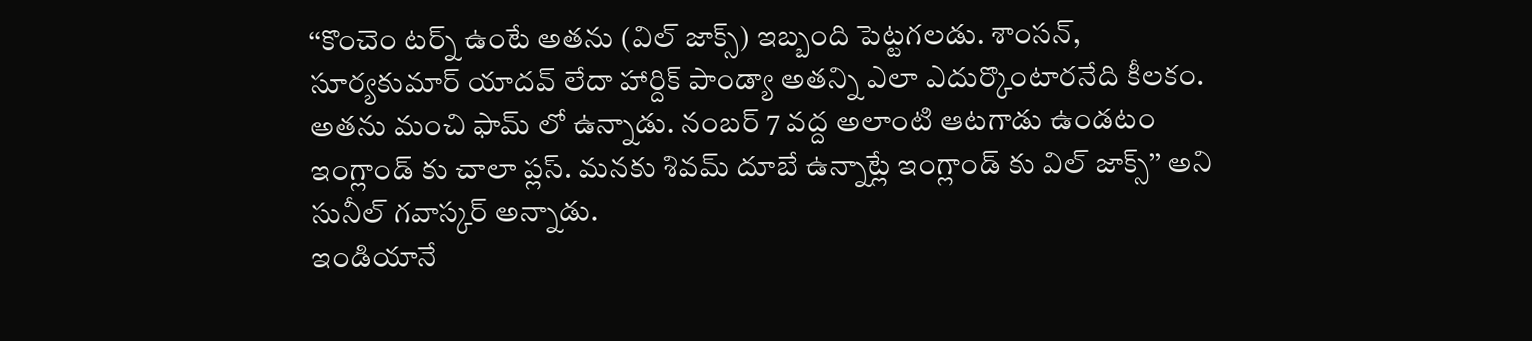‘‘కొంచెం టర్న్ ఉంటే అతను (విల్ జాక్స్) ఇబ్బంది పెట్టగలడు. శాంసన్, సూర్యకుమార్ యాదవ్ లేదా హార్దిక్ పాండ్యా అతన్ని ఎలా ఎదుర్కొంటారనేది కీలకం. అతను మంచి ఫామ్ లో ఉన్నాడు. నంబర్ 7 వద్ద అలాంటి ఆటగాడు ఉండటం ఇంగ్లాండ్ కు చాలా ప్లస్. మనకు శివమ్ దూబే ఉన్నాట్లే ఇంగ్లాండ్ కు విల్ జాక్స్’’ అని సునీల్ గవాస్కర్ అన్నాడు.
ఇండియానే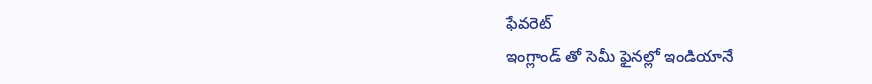ఫేవరెట్
ఇంగ్లాండ్ తో సెమీ ఫైనల్లో ఇండియానే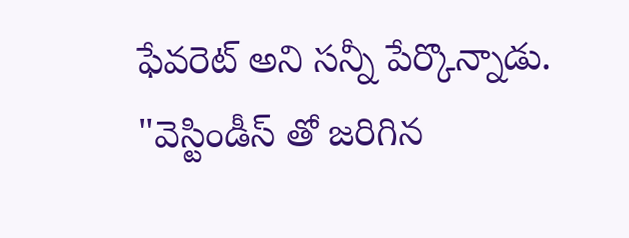ఫేవరెట్ అని సన్నీ పేర్కొన్నాడు. "వెస్టిండీస్ తో జరిగిన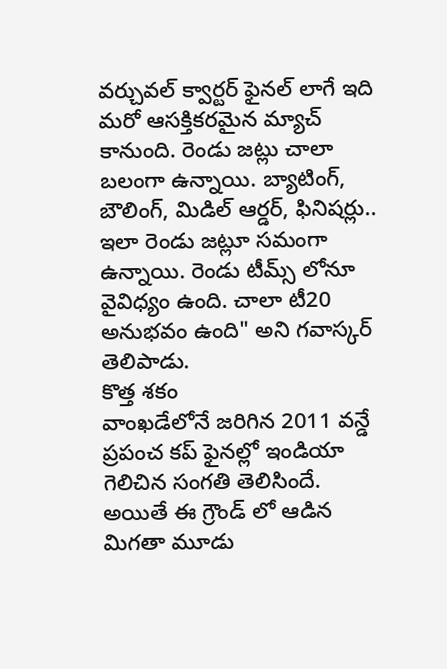వర్చువల్ క్వార్టర్ ఫైనల్ లాగే ఇది మరో ఆసక్తికరమైన మ్యాచ్ కానుంది. రెండు జట్లు చాలా బలంగా ఉన్నాయి. బ్యాటింగ్, బౌలింగ్, మిడిల్ ఆర్డర్, ఫినిషర్లు.. ఇలా రెండు జట్లూ సమంగా ఉన్నాయి. రెండు టీమ్స్ లోనూ వైవిధ్యం ఉంది. చాలా టీ20 అనుభవం ఉంది" అని గవాస్కర్ తెలిపాడు.
కొత్త శకం
వాంఖడేలోనే జరిగిన 2011 వన్డే ప్రపంచ కప్ ఫైనల్లో ఇండియా గెలిచిన సంగతి తెలిసిందే. అయితే ఈ గ్రౌండ్ లో ఆడిన మిగతా మూడు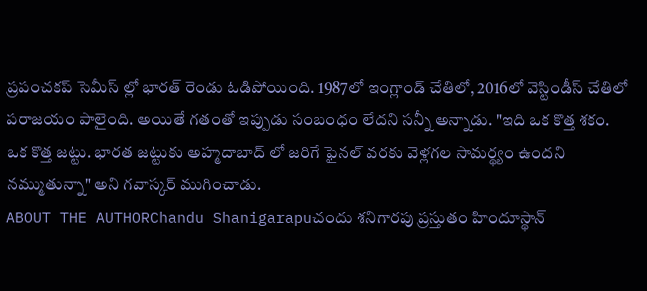ప్రపంచకప్ సెమీస్ ల్లో భారత్ రెండు ఓడిపోయింది. 1987లో ఇంగ్లాండ్ చేతిలో, 2016లో వెస్టిండీస్ చేతిలో పరాజయం పాలైంది. అయితే గతంతో ఇప్పుడు సంబంధం లేదని సన్నీ అన్నాడు. "ఇది ఒక కొత్త శకం. ఒక కొత్త జట్టు. భారత జట్టుకు అహ్మదాబాద్ లో జరిగే ఫైనల్ వరకు వెళ్లగల సామర్థ్యం ఉందని నమ్ముతున్నా" అని గవాస్కర్ ముగించాడు.
ABOUT THE AUTHORChandu Shanigarapuచందు శనిగారపు ప్రస్తుతం హిందూస్థాన్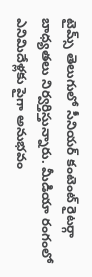టైమ్స్ తెలుగులో సీనియర్ కంటెంట్ రైటర్గా బాధ్యతలు నిర్వర్తిస్తున్నారు. మీడియా రంగంలో ఎనిమిదేళ్లకు పైగా అనుభవం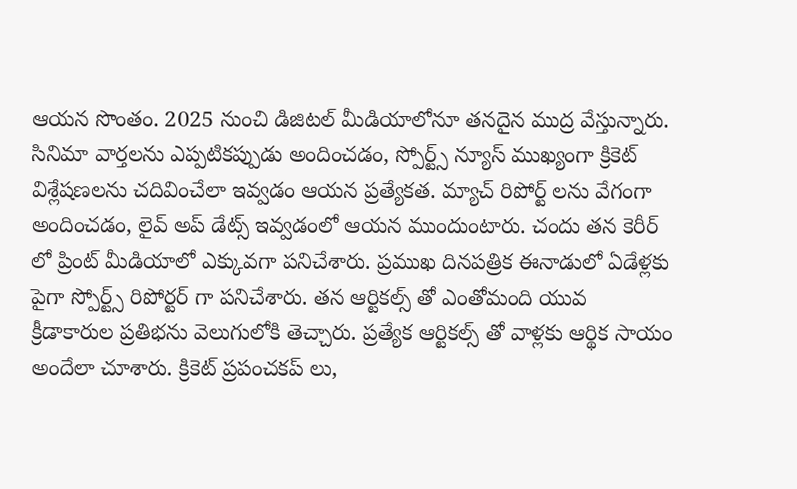ఆయన సొంతం. 2025 నుంచి డిజిటల్ మీడియాలోనూ తనదైన ముద్ర వేస్తున్నారు. సినిమా వార్తలను ఎప్పటికప్పుడు అందించడం, స్పోర్ట్స్ న్యూస్ ముఖ్యంగా క్రికెట్ విశ్లేషణలను చదివించేలా ఇవ్వడం ఆయన ప్రత్యేకత. మ్యాచ్ రిపోర్ట్ లను వేగంగా అందించడం, లైవ్ అప్ డేట్స్ ఇవ్వడంలో ఆయన ముందుంటారు. చందు తన కెరీర్ లో ప్రింట్ మీడియాలో ఎక్కువగా పనిచేశారు. ప్రముఖ దినపత్రిక ఈనాడులో ఏడేళ్లకు పైగా స్పోర్ట్స్ రిపోర్టర్ గా పనిచేశారు. తన ఆర్టికల్స్ తో ఎంతోమంది యువ క్రీడాకారుల ప్రతిభను వెలుగులోకి తెచ్చారు. ప్రత్యేక ఆర్టికల్స్ తో వాళ్లకు ఆర్థిక సాయం అందేలా చూశారు. క్రికెట్ ప్రపంచకప్ లు,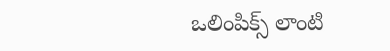ఒలింపిక్స్ లాంటి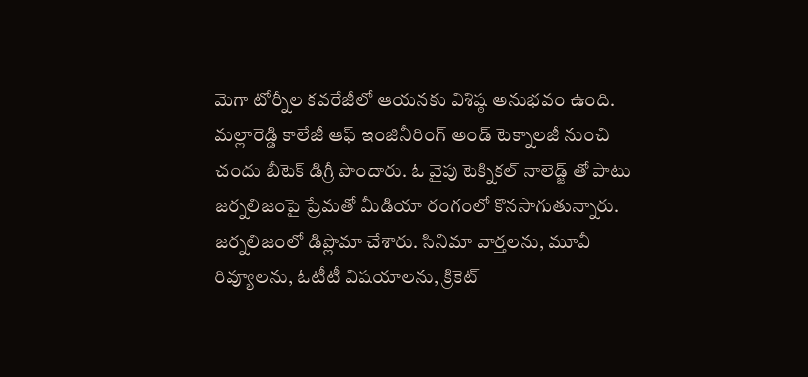మెగా టోర్నీల కవరేజీలో ఆయనకు విశిష్ఠ అనుభవం ఉంది. మల్లారెడ్డి కాలేజీ ఆఫ్ ఇంజినీరింగ్ అండ్ టెక్నాలజీ నుంచి చందు బీటెక్ డిగ్రీ పొందారు. ఓ వైపు టెక్నికల్ నాలెడ్జ్ తో పాటు జర్నలిజంపై ప్రేమతో మీడియా రంగంలో కొనసాగుతున్నారు. జర్నలిజంలో డిప్లొమా చేశారు. సినిమా వార్తలను, మూవీ రివ్యూలను, ఓటీటీ విషయాలను, క్రికెట్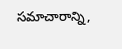సమాచారాన్ని,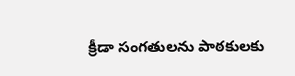క్రీడా సంగతులను పాఠకులకు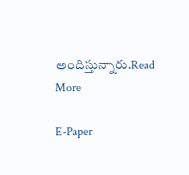అందిస్తున్నారు.Read More

E-Paper